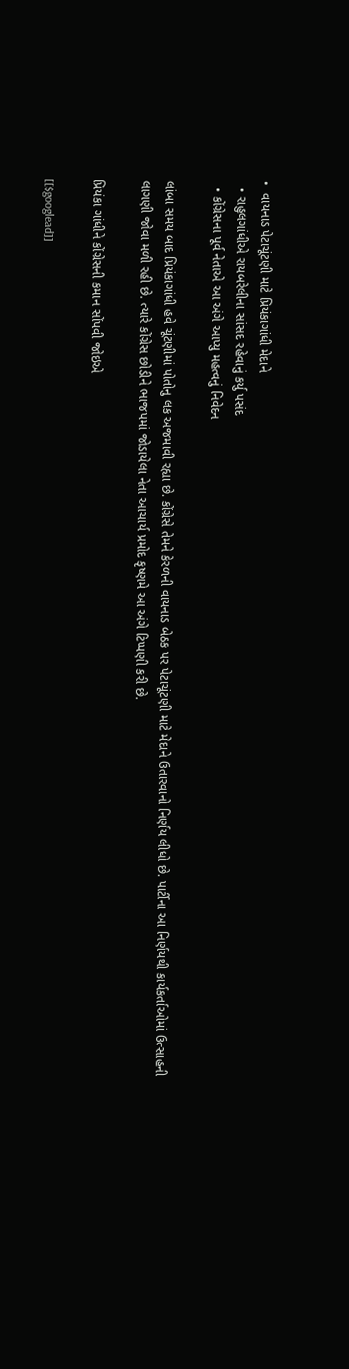•  વાયનાડ પેટાચૂંટણી માટે પ્રિયંકાગાંધી મેદાને
  • રાહુલગાંધીએ રાયબરેલીના સાંસદ રહેવાનું કર્યુ પસંદ
  • કોંગ્રેસના પૂર્વ નેતાએ આ અંગે આપ્યુ મહત્વનું નિવેદન

લાંબા સમય બાદ પ્રિયંકાગાંધી હવે ચૂંટણીમાં પોતોનુ લક અજમાવી રહ્યા છે. કોંગ્રેસે તેમને કેરળની વાયનાડ બેઠક પર પેટાચૂંટણી માટે મેદાને ઉતારવાનો નિર્ણય લીધો છે. પાર્ટીના આ નિર્ણયથી કાર્યકર્તાઓમાં ઉત્સાહની લાગણી જોવા મળી રહી છે. ત્યારે કોંગ્રેસ છોડીને ભાજપમાં જોડાયેલા નેતા આચાર્ય પ્રમોદ કૃષ્ણમે આ અંગે ટિપ્પણી કરી છે.

પ્રિયંકા ગાંધીને કોંગ્રેસની કમાન સોંપવી જોઇએ

[[$googlead]]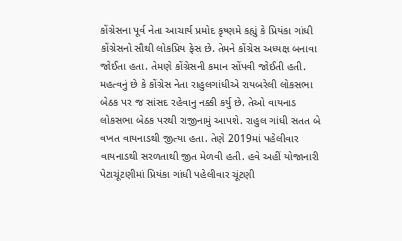કોંગ્રેસના પૂર્વ નેતા આચાર્ય પ્રમોદ કૃષ્ણમે કહ્યું કે પ્રિયંકા ગાંધી કોંગ્રેસનો સૌથી લોકપ્રિય ફેસ છે. તેમને કોંગ્રેસ અધ્યક્ષ બનાવા જોઈતા હતા. તેમણે કોંગ્રેસની કમાન સોંપવી જોઈતી હતી. મહત્વનું છે કે કોંગ્રેસ નેતા રાહુલગાંધીએ રાયબરેલી લોકસભા બેઠક પર જ સાંસદ રહેવાનુ નક્કી કર્યુ છે. તેઓ વાયનાડ લોકસભા બેઠક પરથી રાજીનામું આપશે. રાહુલ ગાંધી સતત બે વખત વાયનાડથી જીત્યા હતા. તેણે 2019માં પહેલીવાર વાયનાડથી સરળતાથી જીત મેળવી હતી. હવે અહીં યોજાનારી પેટાચૂંટણીમાં પ્રિયંકા ગાંધી પહેલીવાર ચૂંટણી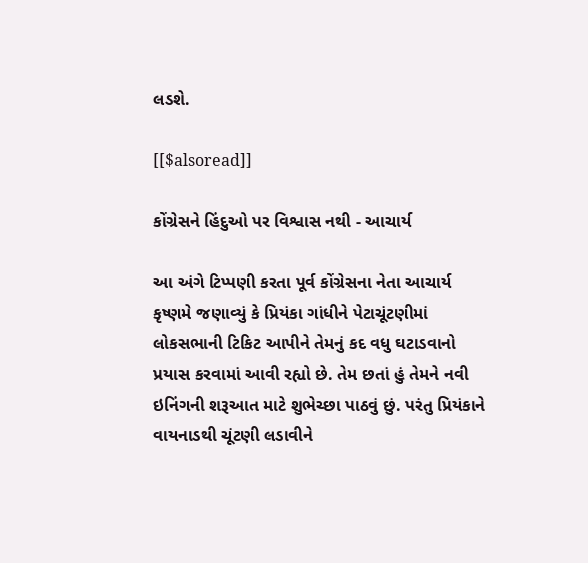લડશે.

[[$alsoread]]

કોંગ્રેસને હિંદુઓ પર વિશ્વાસ નથી - આચાર્ય

આ અંગે ટિપ્પણી કરતા પૂર્વ કોંગ્રેસના નેતા આચાર્ય કૃષ્ણમે જણાવ્યું કે પ્રિયંકા ગાંધીને પેટાચૂંટણીમાં લોકસભાની ટિકિટ આપીને તેમનું કદ વધુ ઘટાડવાનો પ્રયાસ કરવામાં આવી રહ્યો છે. તેમ છતાં હું તેમને નવી ઇનિંગની શરૂઆત માટે શુભેચ્છા પાઠવું છું. પરંતુ પ્રિયંકાને વાયનાડથી ચૂંટણી લડાવીને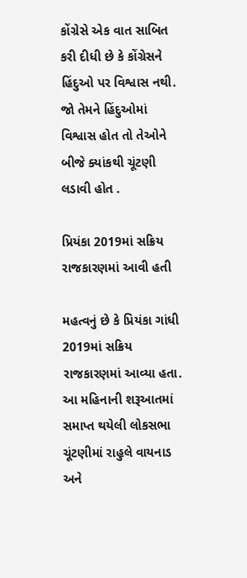કોંગ્રેસે એક વાત સાબિત કરી દીધી છે કે કોંગ્રેસને હિંદુઓ પર વિશ્વાસ નથી. જો તેમને હિંદુઓમાં વિશ્વાસ હોત તો તેઓને બીજે ક્યાંકથી ચૂંટણી લડાવી હોત .

પ્રિયંકા 2019માં સક્રિય રાજકારણમાં આવી હતી

મહત્વનું છે કે પ્રિયંકા ગાંધી 2019માં સક્રિય રાજકારણમાં આવ્યા હતા. આ મહિનાની શરૂઆતમાં સમાપ્ત થયેલી લોકસભા ચૂંટણીમાં રાહુલે વાયનાડ અને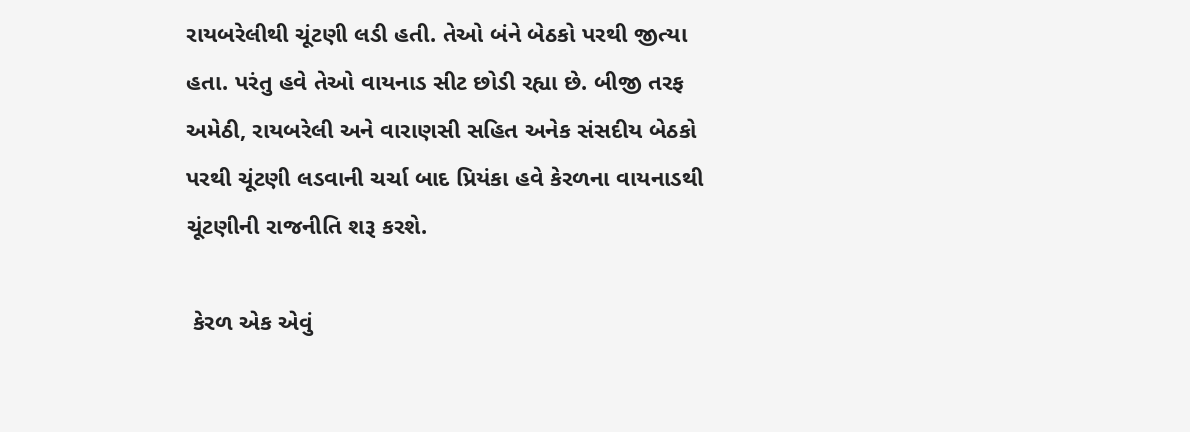રાયબરેલીથી ચૂંટણી લડી હતી. તેઓ બંને બેઠકો પરથી જીત્યા હતા. પરંતુ હવે તેઓ વાયનાડ સીટ છોડી રહ્યા છે. બીજી તરફ અમેઠી, રાયબરેલી અને વારાણસી સહિત અનેક સંસદીય બેઠકો પરથી ચૂંટણી લડવાની ચર્ચા બાદ પ્રિયંકા હવે કેરળના વાયનાડથી ચૂંટણીની રાજનીતિ શરૂ કરશે.

 કેરળ એક એવું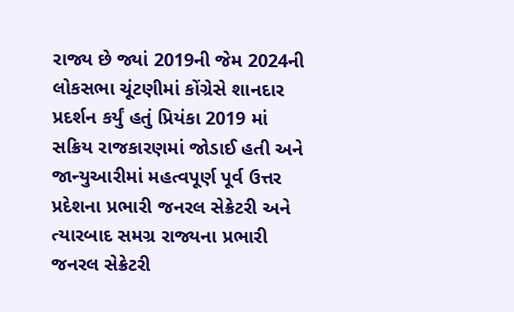રાજ્ય છે જ્યાં 2019ની જેમ 2024ની લોકસભા ચૂંટણીમાં કોંગ્રેસે શાનદાર પ્રદર્શન કર્યું હતું પ્રિયંકા 2019 માં સક્રિય રાજકારણમાં જોડાઈ હતી અને જાન્યુઆરીમાં મહત્વપૂર્ણ પૂર્વ ઉત્તર પ્રદેશના પ્રભારી જનરલ સેક્રેટરી અને ત્યારબાદ સમગ્ર રાજ્યના પ્રભારી જનરલ સેક્રેટરી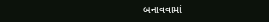બનાવવામાં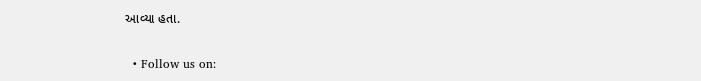આવ્યા હતા.

  • Follow us on: